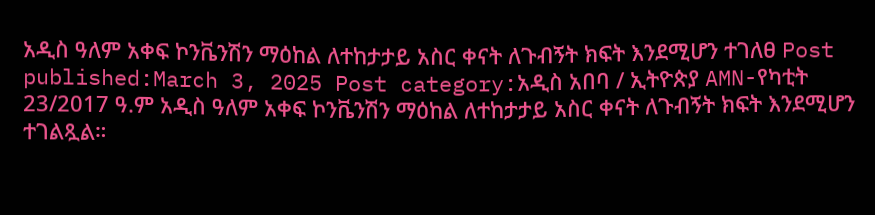አዲስ ዓለም አቀፍ ኮንቬንሽን ማዕከል ለተከታታይ አስር ቀናት ለጉብኝት ክፍት እንደሚሆን ተገለፀ Post published:March 3, 2025 Post category:አዲስ አበባ / ኢትዮጵያ AMN-የካቲት 23/2017 ዓ.ም አዲስ ዓለም አቀፍ ኮንቬንሽን ማዕከል ለተከታታይ አስር ቀናት ለጉብኝት ክፍት እንደሚሆን ተገልጿል።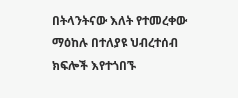በትላንትናው እለት የተመረቀው ማዕከሉ በተለያዩ ህብረተሰብ ክፍሎች እየተጎበኙ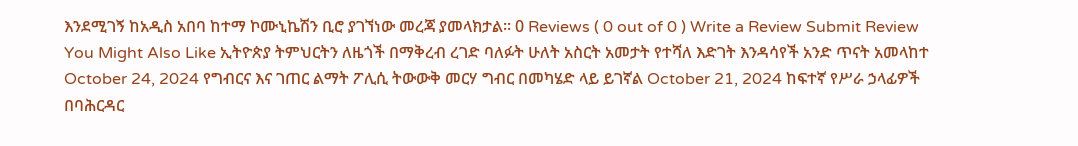እንደሚገኝ ከአዲስ አበባ ከተማ ኮሙኒኬሽን ቢሮ ያገኘነው መረጃ ያመላክታል። 0 Reviews ( 0 out of 0 ) Write a Review Submit Review You Might Also Like ኢትዮጵያ ትምህርትን ለዜጎች በማቅረብ ረገድ ባለፉት ሁለት አስርት አመታት የተሻለ እድገት እንዳሳየች አንድ ጥናት አመላከተ October 24, 2024 የግብርና እና ገጠር ልማት ፖሊሲ ትውውቅ መርሃ ግብር በመካሄድ ላይ ይገኛል October 21, 2024 ከፍተኛ የሥራ ኃላፊዎች በባሕርዳር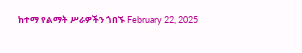ከተማ የልማት ሥራዎችን ጎበኙ February 22, 2025